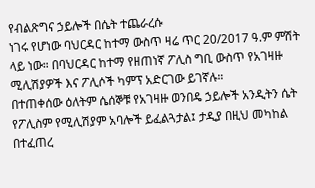የብልጽግና ኃይሎች በሴት ተጨራረሱ
ነገሩ የሆነው ባህርዳር ከተማ ውስጥ ዛሬ ጥር 20/2017 ዓ.ም ምሽት ላይ ነው። በባህርዳር ከተማ የዘጠነኛ ፖሊስ ግቢ ውስጥ የአገዛዙ ሚሊሽያዎች እና ፖሊሶች ካምፕ አድርገው ይገኛሉ።
በተጠቀሰው ዕለትም ሴሰኞቹ የአገዛዙ ወንበዴ ኃይሎች አንዲትን ሴት የፖሊስም የሚሊሽያም አባሎች ይፈልጓታል፤ ታዲያ በዚህ መካከል በተፈጠረ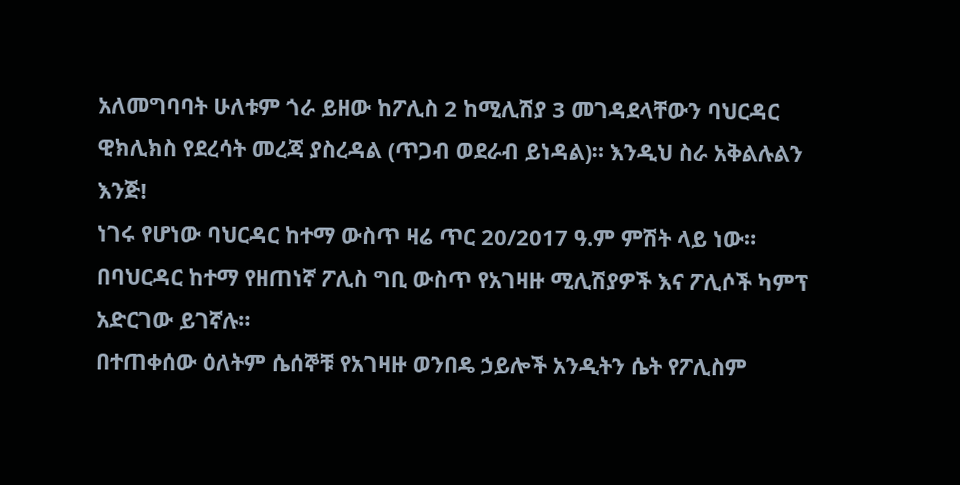አለመግባባት ሁለቱም ጎራ ይዘው ከፖሊስ 2 ከሚሊሽያ 3 መገዳደላቸውን ባህርዳር ዊክሊክስ የደረሳት መረጃ ያስረዳል (ጥጋብ ወደራብ ይነዳል)። እንዲህ ስራ አቅልሉልን እንጅ!
ነገሩ የሆነው ባህርዳር ከተማ ውስጥ ዛሬ ጥር 20/2017 ዓ.ም ምሽት ላይ ነው። በባህርዳር ከተማ የዘጠነኛ ፖሊስ ግቢ ውስጥ የአገዛዙ ሚሊሽያዎች እና ፖሊሶች ካምፕ አድርገው ይገኛሉ።
በተጠቀሰው ዕለትም ሴሰኞቹ የአገዛዙ ወንበዴ ኃይሎች አንዲትን ሴት የፖሊስም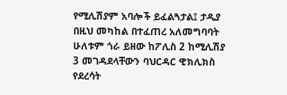የሚሊሽያም አባሎች ይፈልጓታል፤ ታዲያ በዚህ መካከል በተፈጠረ አለመግባባት ሁለቱም ጎራ ይዘው ከፖሊስ 2 ከሚሊሽያ 3 መገዳደላቸውን ባህርዳር ዊክሊክስ የደረሳት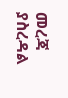መረጃ ያስረዳል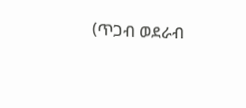(ጥጋብ ወደራብ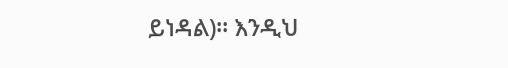ይነዳል)። እንዲህ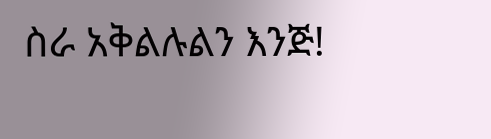ስራ አቅልሉልን እንጅ!